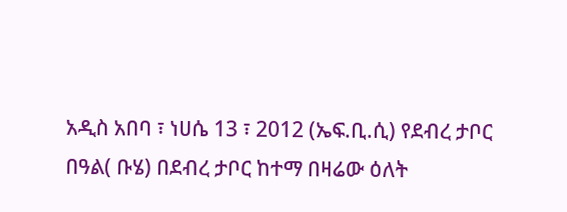አዲስ አበባ ፣ ነሀሴ 13 ፣ 2012 (ኤፍ.ቢ.ሲ) የደብረ ታቦር በዓል( ቡሄ) በደብረ ታቦር ከተማ በዛሬው ዕለት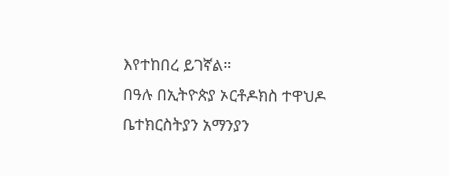እየተከበረ ይገኛል።
በዓሉ በኢትዮጵያ ኦርቶዶክስ ተዋህዶ ቤተክርስትያን አማንያን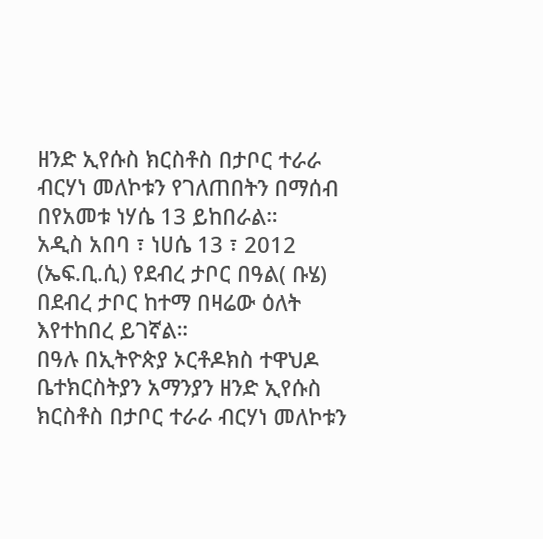ዘንድ ኢየሱስ ክርስቶስ በታቦር ተራራ ብርሃነ መለኮቱን የገለጠበትን በማሰብ በየአመቱ ነሃሴ 13 ይከበራል።
አዲስ አበባ ፣ ነሀሴ 13 ፣ 2012 (ኤፍ.ቢ.ሲ) የደብረ ታቦር በዓል( ቡሄ) በደብረ ታቦር ከተማ በዛሬው ዕለት እየተከበረ ይገኛል።
በዓሉ በኢትዮጵያ ኦርቶዶክስ ተዋህዶ ቤተክርስትያን አማንያን ዘንድ ኢየሱስ ክርስቶስ በታቦር ተራራ ብርሃነ መለኮቱን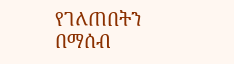የገለጠበትን በማሰብ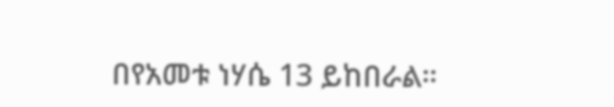በየአመቱ ነሃሴ 13 ይከበራል።